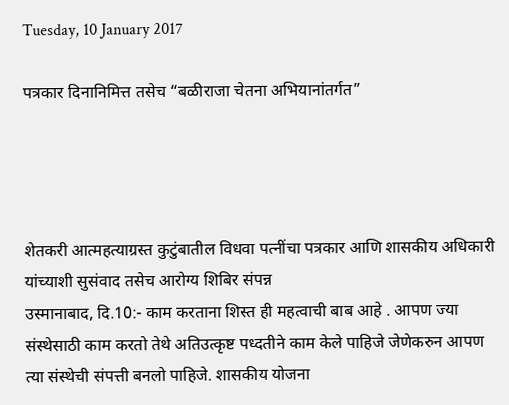Tuesday, 10 January 2017

पत्रकार दिनानिमित्त तसेच “बळीराजा चेतना अभियानांतर्गत”




शेतकरी आत्महत्याग्रस्त कुटुंबातील विधवा पत्नींचा पत्रकार आणि शासकीय अधिकारी यांच्याशी सुसंवाद तसेच आरोग्य शिबिर संपन्न
उस्मानाबाद, दि.10:- काम करताना शिस्त ही महत्वाची बाब आहे . आपण ज्या संस्थेसाठी काम करतो तेथे अतिउत्कृष्ट पध्दतीने काम केले पाहिजे जेणेकरुन आपण त्या संस्थेची संपत्ती बनलो पाहिजे. शासकीय योजना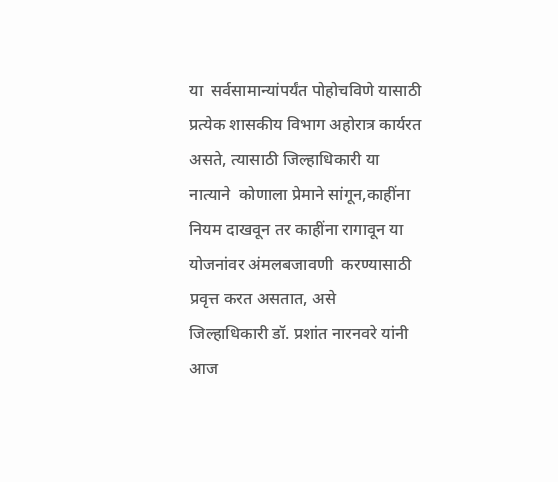या  सर्वसामान्यांपर्यंत पोहोचविणे यासाठी प्रत्येक शासकीय विभाग अहोरात्र कार्यरत असते, त्यासाठी जिल्हाधिकारी या नात्याने  कोणाला प्रेमाने सांगून,काहींना नियम दाखवून तर काहींना रागावून या  योजनांवर अंमलबजावणी  करण्यासाठी प्रवृत्त करत असतात, असे  जिल्हाधिकारी डॉ. प्रशांत नारनवरे यांनी  आज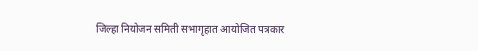जिल्हा‍ नियोजन समिती सभागृहात आयोजित पत्रकार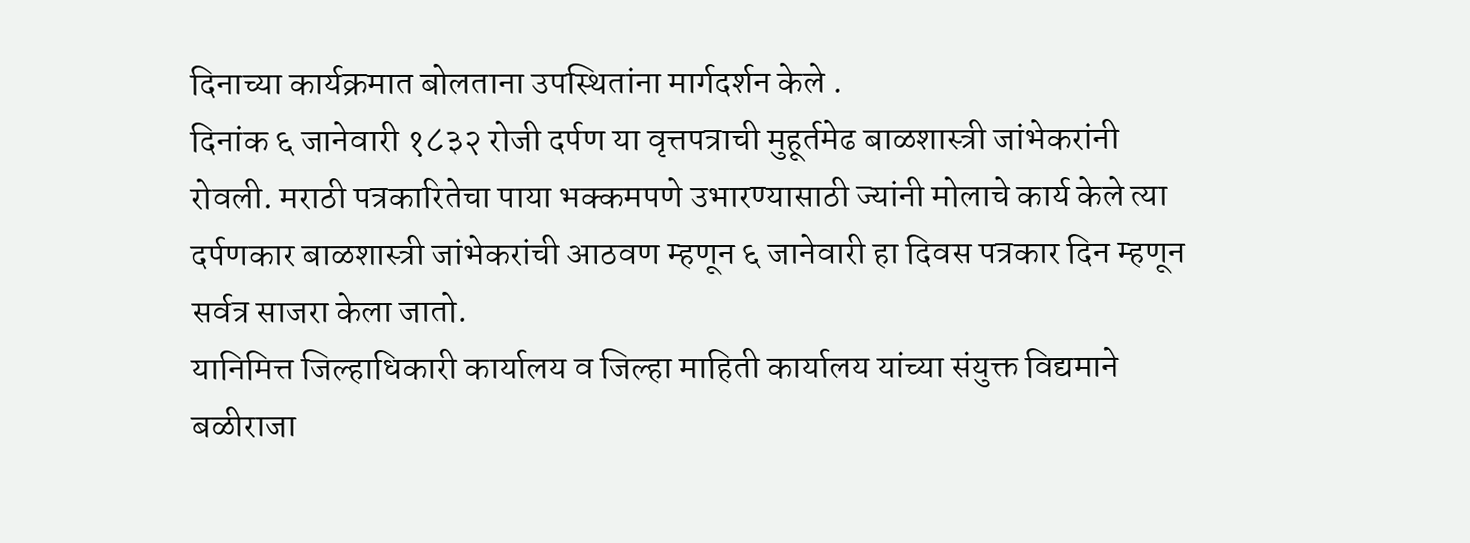दिनाच्या कार्यक्रमात बोलताना उपस्थितांना मार्गदर्शन केले .
दिनांक ६ जानेवारी १८३२ रोजी दर्पण या वृत्तपत्राची मुहूर्तमेढ बाळशास्त्री जांभेकरांनी रोवली. मराठी पत्रकारितेचा पाया भक्कमपणे उभारण्यासाठी ज्यांनी मोलाचे कार्य केले त्या दर्पणकार बाळशास्त्री जांभेकरांची आठवण म्हणून ६ जानेवारी हा दिवस पत्रकार दिन म्हणून  सर्वत्र साजरा केला जातो.
यानिमित्त जिल्हाधिकारी कार्यालय व जिल्हा माहिती कार्यालय यांच्या संयुक्त विद्यमाने बळीराजा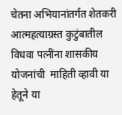चेतना अभियानांतर्गत शेतकरी आत्महत्याग्रस्त कुटुंबातील  विधवा पत्नींना शासकीय योजनांची  माहिती व्हावी या हेतूने या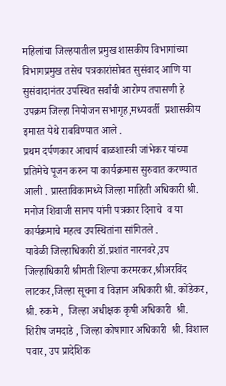महिलांचा जिल्हयातील प्रमुख शासकीय विभागांच्या विभागप्रमुख तसेच पत्रकारांसोबत सुसंवाद आणि या सुसंवादानंतर उपस्थित सर्वांची आरोग्य तपासणी हे उपक्रम जिल्हा नियोजन सभागृह,मध्यवर्ती  प्रशासकीय इमारत येथे राबविण्यात आले .
प्रथम दर्पणकार आचार्य बाळशास्त्री जांभेकर यांच्या प्रतिमेचे पूजन करुन या कार्यक्रमास सुरुवात करण्यात आली . प्रास्ताविकामध्ये जिल्हा माहिती अधिकारी श्री. मनोज शिवाजी सानप यांनी पत्रकार दिनाचे  व या  कार्यक्रमाचे महत्व उपस्थितांना सांगितले .
यावेळी जिल्हाधिकारी डॉ.प्रशांत नारनवरे,उप जिल्हाधिकारी श्रीमती शिल्पा करमरकर,श्रीअरविंद लाटकर,जिल्हा सूचना व विज्ञान अधिकारी श्री. कोंडेकर, श्री. रुकमे ,  जिल्हा अधीक्षक कृषी अधिकारी  श्री. शिरीष जमदाडे , जिल्हा कोषागार अधिकारी  श्री. विशाल पवार, उप प्रादेशिक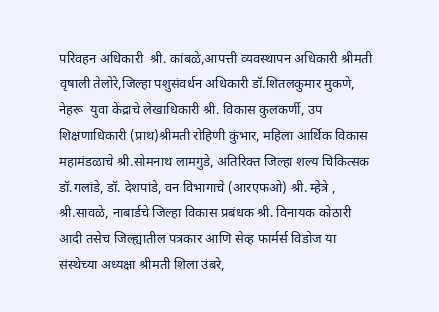परिवहन अधिकारी  श्री. कांबळे,आपत्ती व्यवस्थापन अधिकारी श्रीमती वृषाली तेलोरे,जिल्हा पशुसंवर्धन अधिकारी डॉ.शितलकुमार मुकणे, नेहरू  युवा केंद्राचे लेखाधिकारी श्री. विकास कुलकर्णी, उप शिक्षणाधिकारी (प्राथ)श्रीमती रोहिणी कुंभार, महिला आर्थिक विकास महामंडळाचे श्री.सोमनाथ लामगुडे, अतिरिक्त जिल्हा शल्य चिकित्सक डॉ.गलांडे, डॉ. देशपांडे, वन विभागाचे (आरएफओ) श्री. म्हेत्रे , श्री.सावळे, नाबार्डचे जिल्हा विकास प्रबंधक श्री. विनायक कोठारी आदी तसेच जिल्ह्यातील पत्रकार आणि सेव्ह फार्मर्स विडोज या संस्थेच्या अध्यक्षा श्रीमती शिला उंबरे,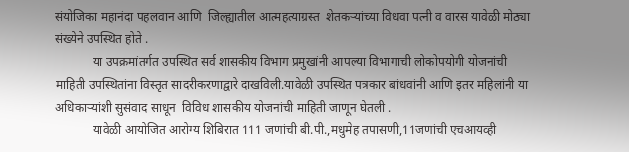संयोजिका महानंदा पहलवान आणि  जिल्ह्यातील आत्महत्याग्रस्त  शेतकऱ्यांच्या विधवा पत्नी व वारस यावेळी मोठ्या संख्येने उपस्थित होते .
            या उपक्रमांतर्गत उपस्थित सर्व शासकीय विभाग प्रमुखांनी आपल्या विभागाची लोकोपयोगी योजनांची माहिती उपस्थितांना विस्तृत सादरीकरणाद्वारे दाखविली.यावेळी उपस्थित पत्रकार बांधवांनी आणि इतर महिलांनी या अधिकाऱ्यांशी सुसंवाद साधून  विविध शासकीय योजनांची माहिती जाणून घेतली .
            यावेळी आयोजित आरोग्य शिबिरात 111 जणांची बी.पी.,मधुमेह तपासणी,11जणांची एचआयव्ही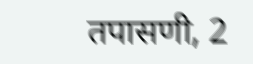तपासणी, 2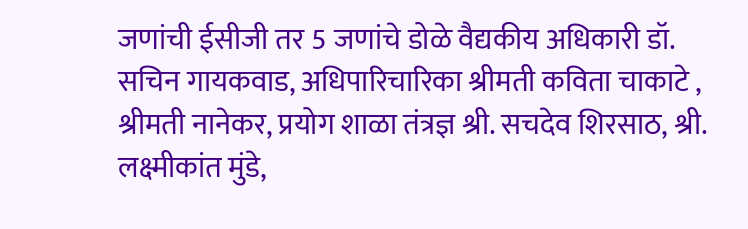जणांची ईसीजी तर 5 जणांचे डोळे वैद्यकीय अधिकारी डॉ. सचिन गायकवाड, अधिपारिचारिका श्रीमती कविता चाकाटे , श्रीमती नानेकर, प्रयोग शाळा तंत्रज्ञ श्री. सचदेव शिरसाठ, श्री. लक्ष्मीकांत मुंडे,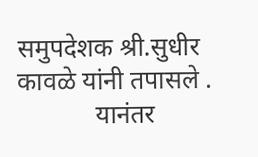समुपदेशक श्री.सुधीर कावळे यांनी तपासले .
            यानंतर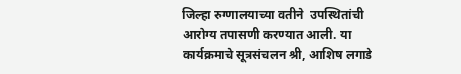जिल्हा रुग्णालयाच्या वतीने  उपस्थितांची आरोग्य तपासणी करण्यात आली. या कार्यक्रमाचे सूत्रसंचलन श्री, आशिष लगाडे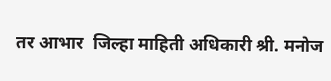तर आभार  जिल्हा माहिती अधिकारी श्री. मनोज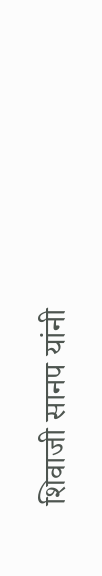शिवाजी सानप यांनी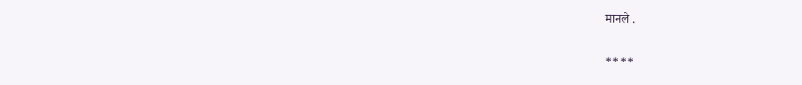मानले .

****